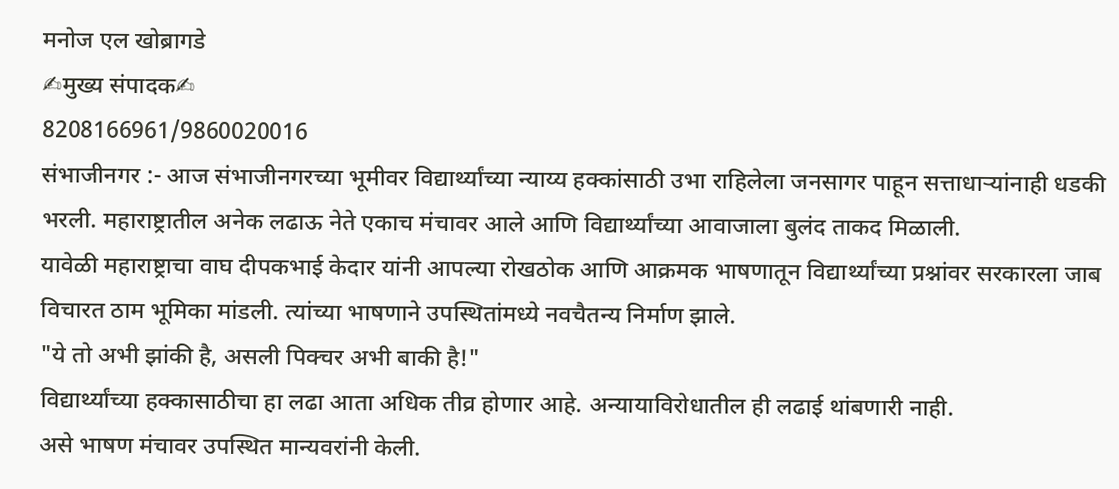मनोज एल खोब्रागडे
✍मुख्य संपादक✍
8208166961/9860020016
संभाजीनगर :- आज संभाजीनगरच्या भूमीवर विद्यार्थ्यांच्या न्याय्य हक्कांसाठी उभा राहिलेला जनसागर पाहून सत्ताधाऱ्यांनाही धडकी भरली. महाराष्ट्रातील अनेक लढाऊ नेते एकाच मंचावर आले आणि विद्यार्थ्यांच्या आवाजाला बुलंद ताकद मिळाली.
यावेळी महाराष्ट्राचा वाघ दीपकभाई केदार यांनी आपल्या रोखठोक आणि आक्रमक भाषणातून विद्यार्थ्यांच्या प्रश्नांवर सरकारला जाब विचारत ठाम भूमिका मांडली. त्यांच्या भाषणाने उपस्थितांमध्ये नवचैतन्य निर्माण झाले.
"ये तो अभी झांकी है, असली पिक्चर अभी बाकी है!"
विद्यार्थ्यांच्या हक्कासाठीचा हा लढा आता अधिक तीव्र होणार आहे. अन्यायाविरोधातील ही लढाई थांबणारी नाही.
असे भाषण मंचावर उपस्थित मान्यवरांनी केली.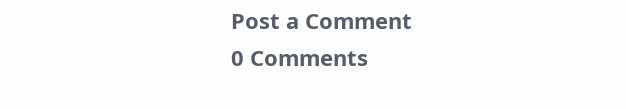Post a Comment
0 Comments